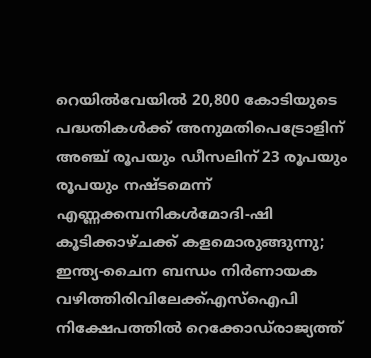റെയില്‍വേയില്‍ 20,800 കോടിയുടെ പദ്ധതികള്‍ക്ക് അനുമതിപെട്രോളിന് അഞ്ച് രൂപയും ഡീസലിന് 23 രൂപയും രൂപയും നഷ്ടമെന്ന് എണ്ണക്കമ്പനികൾമോദി-ഷി കൂടിക്കാഴ്ചക്ക് കളമൊരുങ്ങുന്നു; ഇന്ത്യ-ചൈന ബന്ധം നിര്‍ണായക വഴിത്തിരിവിലേക്ക്എസ്‌ഐപി നിക്ഷേപത്തില്‍ റെക്കോഡ്‌രാജ്യത്ത്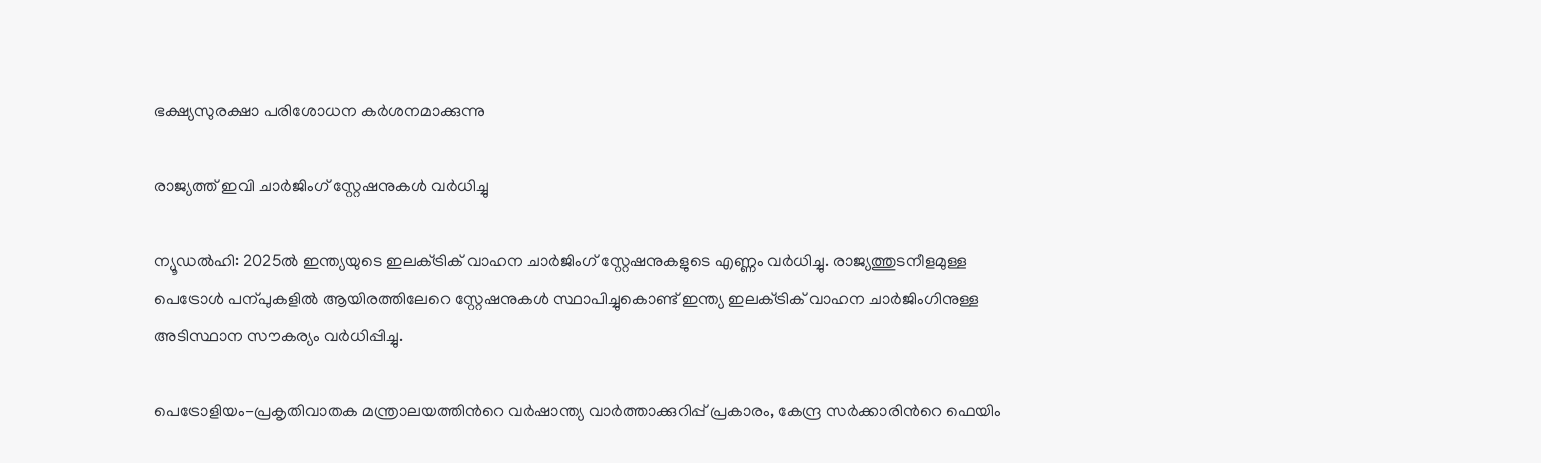ഭക്ഷ്യസുരക്ഷാ പരിശോധന കർശനമാക്കുന്നു

രാജ്യത്ത് ഇവി ചാർജിംഗ് സ്റ്റേഷനുകൾ വർധിച്ചു

ന്യൂഡൽഹി: 2025ൽ ഇന്ത്യയുടെ ഇലക്‌ട്രിക് വാഹന ചാർജിംഗ് സ്റ്റേഷനുകളുടെ എണ്ണം വർധിച്ചു. രാജ്യത്തുടനീളമുള്ള പെട്രോൾ പന്പുകളിൽ ആയിരത്തിലേറെ സ്റ്റേഷനുകൾ സ്ഥാപിച്ചുകൊണ്ട് ഇന്ത്യ ഇലക്‌ട്രിക് വാഹന ചാർജിംഗിനുള്ള അടിസ്ഥാന സൗകര്യം വർധിപ്പിച്ചു.

പെട്രോളിയം-പ്രകൃതിവാതക മന്ത്രാലയത്തിന്‍റെ വർഷാന്ത്യ വാർത്താക്കുറിപ്പ് പ്രകാരം, കേന്ദ്ര സർക്കാരിന്‍റെ ഫെയിം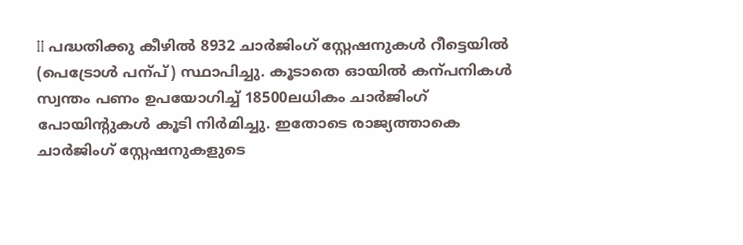II പദ്ധതിക്കു കീഴിൽ 8932 ചാർജിംഗ് സ്റ്റേഷനുകൾ റീട്ടെയിൽ (പെട്രോൾ പന്പ്) സ്ഥാപിച്ചു. കൂടാതെ ഓയിൽ കന്പനികൾ സ്വന്തം പണം ഉപയോഗിച്ച് 18500ലധികം ചാർജിംഗ് പോയിന്‍റുകൾ കൂടി നിർമിച്ചു. ഇതോടെ രാജ്യത്താകെ ചാർജിംഗ് സ്റ്റേഷനുകളുടെ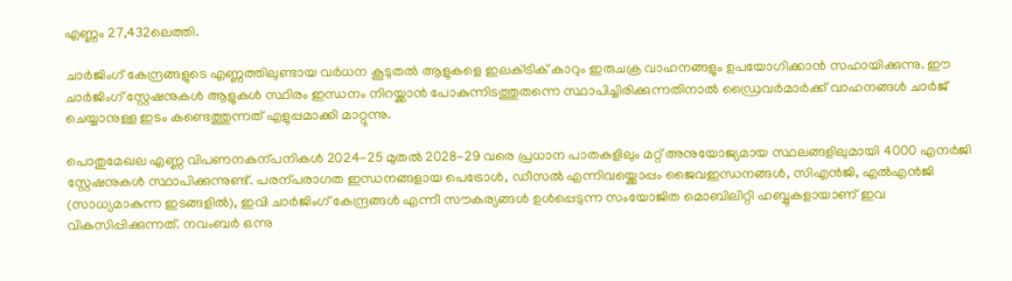എണ്ണം 27,432ലെത്തി.

ചാർജിംഗ് കേന്ദ്രങ്ങളുടെ എണ്ണത്തിലുണ്ടായ വർധന കൂടുതൽ ആളുകളെ ഇലക്‌ട്രിക് കാറും ഇരുചക്ര വാഹനങ്ങളും ഉപയോഗിക്കാൻ സഹായിക്കുന്നു. ഈ ചാർജിംഗ് സ്റ്റേഷനുകൾ ആളുകൾ സ്ഥിരം ഇന്ധനം നിറയ്ക്കാൻ പോകുന്നിടത്തുതന്നെ സ്ഥാപിച്ചിരിക്കുന്നതിനാൽ ഡ്രൈവർമാർക്ക് വാഹനങ്ങൾ ചാർജ് ചെയ്യാനുള്ള ഇടം കണ്ടെത്തുന്നത് എളുപ്പമാക്കി മാറ്റുന്നു.

പൊതുമേഖല എണ്ണ വിപണനകന്പനികൾ 2024-25 മുതൽ 2028-29 വരെ പ്രധാന പാതകളിലും മറ്റ് അനുയോജ്യമായ സ്ഥലങ്ങളിലുമായി 4000 എനർജി സ്റ്റേഷനുകൾ സ്ഥാപിക്കുന്നുണ്ട്. പരന്പരാഗത ഇന്ധനങ്ങളായ പെട്രോൾ, ഡീസൽ എന്നിവയ്ക്കൊപ്പം ജൈവഇന്ധനങ്ങൾ, സിഎൻജി, എൽഎൻജി (സാധ്യമാകുന്ന ഇടങ്ങളിൽ), ഇവി ചാർജിംഗ് കേന്ദ്രങ്ങൾ എന്നീ സൗകര്യങ്ങൾ ഉൾപ്പെടുന്ന സംയോജിത മൊബിലിറ്റി ഹബ്ബുകളായാണ് ഇവ വികസിപ്പിക്കുന്നത്. നവംബർ ഒന്നു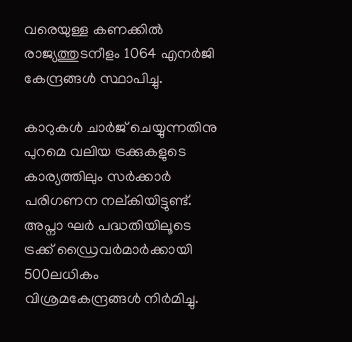വരെയുള്ള കണക്കിൽ രാജ്യത്തുടനീളം 1064 എനർജി കേന്ദ്രങ്ങൾ സ്ഥാപിച്ചു.

കാറുകൾ ചാർജ് ചെയ്യുന്നതിനു പുറമെ വലിയ ട്രക്കുകളുടെ കാര്യത്തിലും സർക്കാർ പരിഗണന നല്കിയിട്ടുണ്ട്. അപ്നാ ഘർ പദ്ധതിയിലൂടെ ട്രക്ക് ഡ്രൈവർമാർക്കായി 500ലധികം വിശ്രമകേന്ദ്രങ്ങൾ നിർമിച്ചു.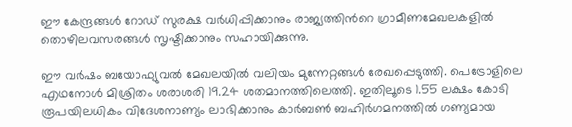ഈ കേന്ദ്രങ്ങൾ റോഡ് സുരക്ഷ വർധിപ്പിക്കാനും രാജ്യത്തിന്‍റെ ഗ്രാമീണമേഖലകളിൽ തൊഴിലവസരങ്ങൾ സൃഷ്ടിക്കാനും സഹായിക്കുന്നു.

ഈ വർഷം ബയോഫ്യുവൽ മേഖലയിൽ വലിയം മുന്നേറ്റങ്ങൾ രേഖപ്പെടുത്തി. പെട്രോളിലെ എഥനോൾ മിശ്രിതം ശരാശരി 19.24 ശതമാനത്തിലെത്തി. ഇതിലൂടെ 1.55 ലക്ഷം കോടി രൂപയിലധികം വിദേശനാണ്യം ലാഭിക്കാനും കാർബണ്‍ ബഹിർഗമനത്തിൽ ഗണ്യമായ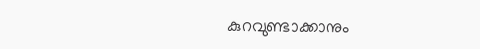കുറവുണ്ടാക്കാനും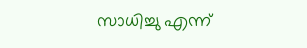സാധിച്ചു എന്ന്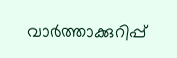വാർത്താക്കുറിപ്പ്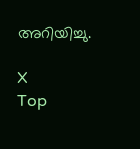അറിയിച്ചു.

X
Top